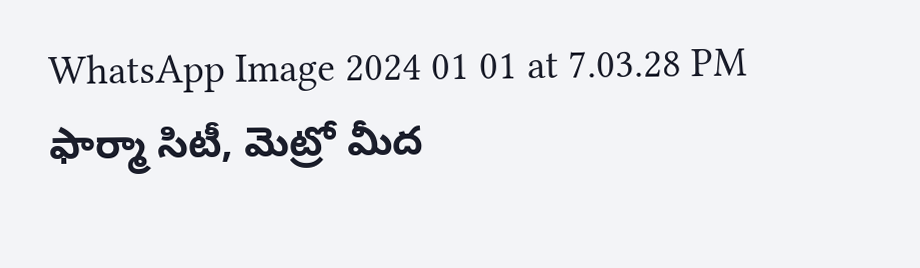WhatsApp Image 2024 01 01 at 7.03.28 PM
ఫార్మా సిటీ, మెట్రో మీద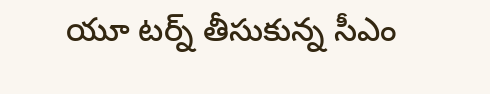యూ టర్న్ తీసుకున్న సీఎం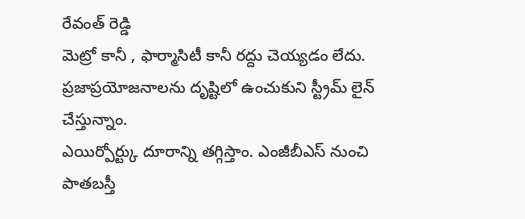రేవంత్ రెడ్డి
మెట్రో కానీ , ఫార్మాసిటీ కానీ రద్దు చెయ్యడం లేదు.
ప్రజాప్రయోజనాలను దృష్టిలో ఉంచుకుని స్ట్రీమ్ లైన్ చేస్తున్నాం.
ఎయిర్పోర్ట్కు దూరాన్ని తగ్గిస్తాం. ఎంజీబీఎస్ నుంచి పాతబస్తీ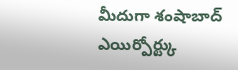మీదుగా శంషాబాద్ ఎయిర్పోర్ట్కు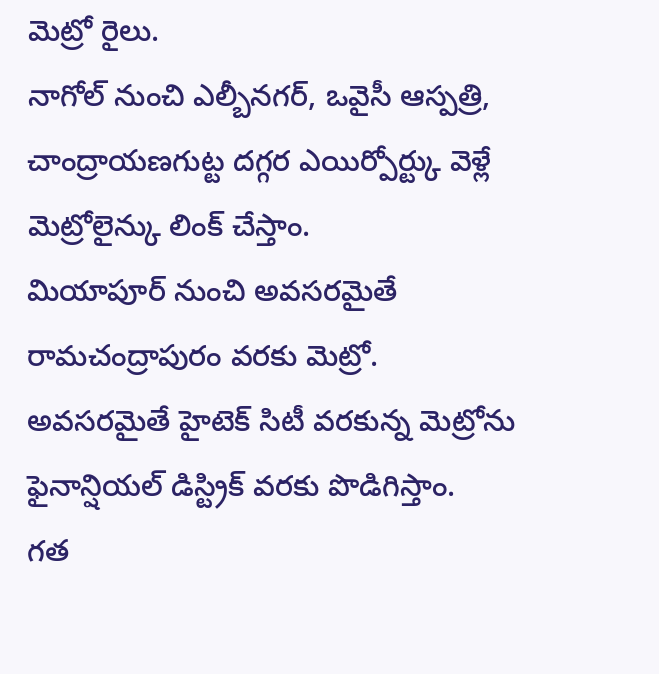మెట్రో రైలు.
నాగోల్ నుంచి ఎల్బీనగర్, ఒవైసీ ఆస్పత్రి, చాంద్రాయణగుట్ట దగ్గర ఎయిర్పోర్ట్కు వెళ్లే మెట్రోలైన్కు లింక్ చేస్తాం.
మియాపూర్ నుంచి అవసరమైతే రామచంద్రాపురం వరకు మెట్రో.
అవసరమైతే హైటెక్ సిటీ వరకున్న మెట్రోను ఫైనాన్షియల్ డిస్ట్రిక్ వరకు పొడిగిస్తాం.
గత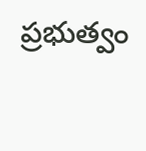ప్రభుత్వం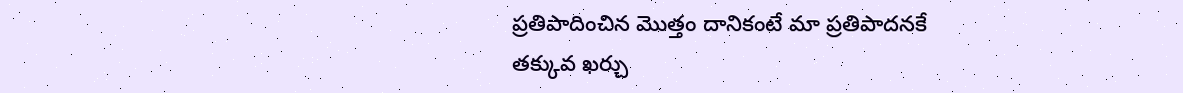ప్రతిపాదించిన మొత్తం దానికంటే మా ప్రతిపాదనకే తక్కువ ఖర్చు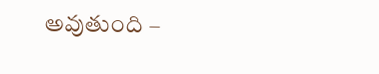అవుతుంది –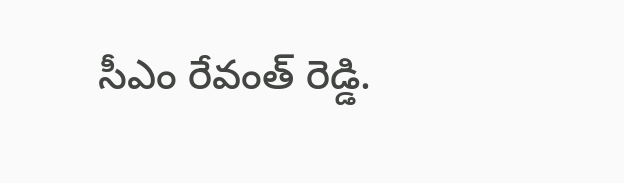సీఎం రేవంత్ రెడ్డి.